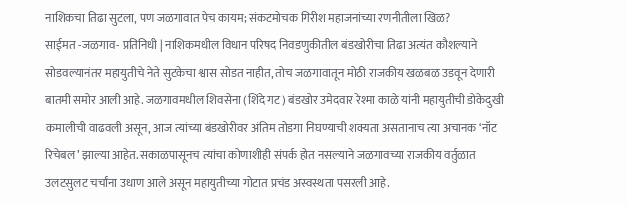नाशिकचा तिढा सुटला, पण जळगावात पेच कायम; संकटमोचक गिरीश महाजनांच्या रणनीतीला खिळ?
साईमत -जळगाव- प्रतिनिधी | नाशिकमधील विधान परिषद निवडणुकीतील बंडखोरीचा तिढा अत्यंत कौशल्याने सोडवल्यानंतर महायुतीचे नेते सुटकेचा श्वास सोडत नाहीत, तोच जळगावातून मोठी राजकीय खळबळ उडवून देणारी बातमी समोर आली आहे. जळगावमधील शिवसेना (शिंदे गट) बंडखोर उमेदवार रेश्मा काळे यांनी महायुतीची डोकेदुखी कमालीची वाढवली असून, आज त्यांच्या बंडखोरीवर अंतिम तोडगा निघण्याची शक्यता असतानाच त्या अचानक ‘नॉट रिचेबल’ झाल्या आहेत. सकाळपासूनच त्यांचा कोणाशीही संपर्क होत नसल्याने जळगावच्या राजकीय वर्तुळात उलटसुलट चर्चांना उधाण आले असून महायुतीच्या गोटात प्रचंड अस्वस्थता पसरली आहे.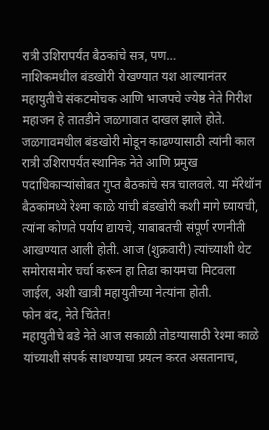रात्री उशिरापर्यंत बैठकांचे सत्र, पण…
नाशिकमधील बंडखोरी रोखण्यात यश आल्यानंतर महायुतीचे संकटमोचक आणि भाजपचे ज्येष्ठ नेते गिरीश महाजन हे तातडीने जळगावात दाखल झाले होते. जळगावमधील बंडखोरी मोडून काढण्यासाठी त्यांनी काल रात्री उशिरापर्यंत स्थानिक नेते आणि प्रमुख पदाधिकाऱ्यांसोबत गुप्त बैठकांचे सत्र चालवले. या मॅरेथॉन बैठकांमध्ये रेश्मा काळे यांची बंडखोरी कशी मागे घ्यायची, त्यांना कोणते पर्याय द्यायचे, याबाबतची संपूर्ण रणनीती आखण्यात आली होती. आज (शुक्रवारी) त्यांच्याशी थेट समोरासमोर चर्चा करून हा तिढा कायमचा मिटवला जाईल, अशी खात्री महायुतीच्या नेत्यांना होती.
फोन बंद, नेते चिंतेत!
महायुतीचे बडे नेते आज सकाळी तोडग्यासाठी रेश्मा काळे यांच्याशी संपर्क साधण्याचा प्रयत्न करत असतानाच,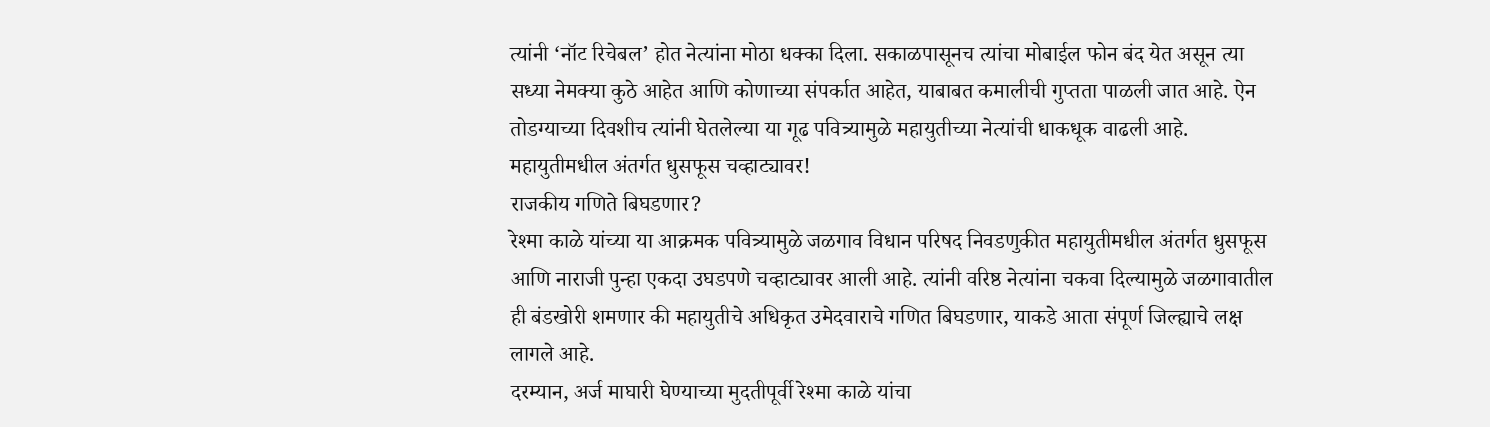त्यांनी ‘नॉट रिचेबल’ होत नेत्यांना मोठा धक्का दिला. सकाळपासूनच त्यांचा मोबाईल फोन बंद येत असून त्या सध्या नेमक्या कुठे आहेत आणि कोणाच्या संपर्कात आहेत, याबाबत कमालीची गुप्तता पाळली जात आहे. ऐन तोडग्याच्या दिवशीच त्यांनी घेतलेल्या या गूढ पवित्र्यामुळे महायुतीच्या नेत्यांची धाकधूक वाढली आहे.
महायुतीमधील अंतर्गत धुसफूस चव्हाट्यावर!
राजकीय गणिते बिघडणार?
रेश्मा काळे यांच्या या आक्रमक पवित्र्यामुळे जळगाव विधान परिषद निवडणुकीत महायुतीमधील अंतर्गत धुसफूस आणि नाराजी पुन्हा एकदा उघडपणे चव्हाट्यावर आली आहे. त्यांनी वरिष्ठ नेत्यांना चकवा दिल्यामुळे जळगावातील ही बंडखोरी शमणार की महायुतीचे अधिकृत उमेदवाराचे गणित बिघडणार, याकडे आता संपूर्ण जिल्ह्याचे लक्ष लागले आहे.
दरम्यान, अर्ज माघारी घेण्याच्या मुदतीपूर्वी रेश्मा काळे यांचा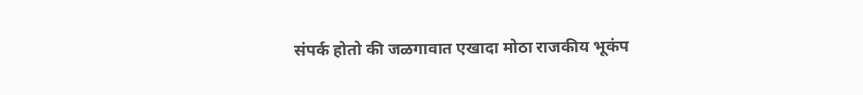संपर्क होतो की जळगावात एखादा मोठा राजकीय भूकंप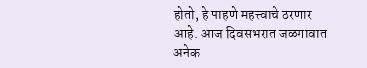होतो, हे पाहणे महत्त्वाचे ठरणार आहे. आज दिवसभरात जळगावात अनेक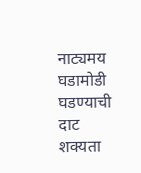नाट्यमय घडामोडी घडण्याची दाट शक्यता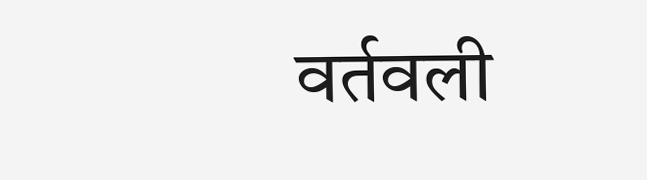वर्तवली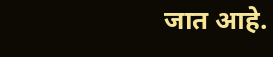जात आहे.